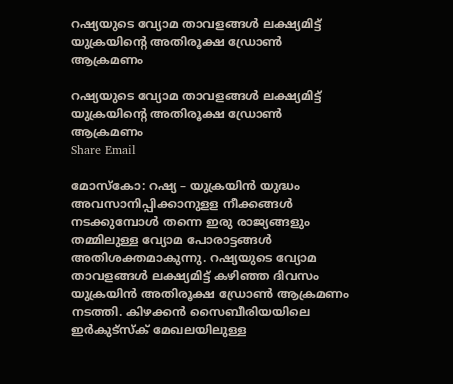റഷ്യയുടെ വ്യോമ താവളങ്ങള്‍ ലക്ഷ്യമിട്ട് യുക്രയിന്റെ അതിരൂക്ഷ ഡ്രോണ്‍ ആക്രമണം

റഷ്യയുടെ വ്യോമ താവളങ്ങള്‍ ലക്ഷ്യമിട്ട് യുക്രയിന്റെ അതിരൂക്ഷ ഡ്രോണ്‍ ആക്രമണം
Share Email

മോസ്‌കോ: റഷ്യ – യുക്രയിന്‍ യുദ്ധം അവസാനിപ്പിക്കാനുളള നീക്കങ്ങള്‍ നടക്കുമ്പോള്‍ തന്നെ ഇരു രാജ്യങ്ങളും തമ്മിലുള്ള വ്യോമ പോരാട്ടങ്ങള്‍ അതിശക്തമാകുന്നു. റഷ്യയുടെ വ്യോമ താവളങ്ങള്‍ ലക്ഷ്യമിട്ട് കഴിഞ്ഞ ദിവസം യുക്രയിന്‍ അതിരൂക്ഷ ഡ്രോണ്‍ ആക്രമണം നടത്തി. കിഴക്കന്‍ സൈബീരിയയിലെ ഇര്‍കുട്‌സ്‌ക് മേഖലയിലുള്ള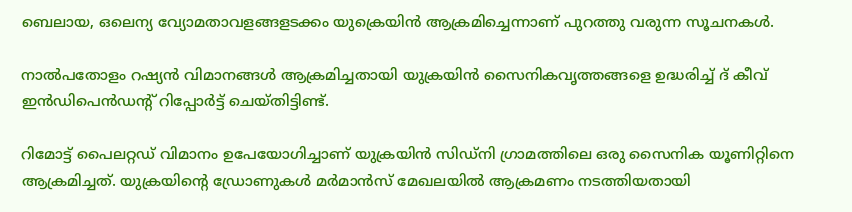ബെലായ, ഒലെന്യ വ്യോമതാവളങ്ങളടക്കം യുക്രെയിന്‍ ആക്രമിച്ചെന്നാണ് പുറത്തു വരുന്ന സൂചനകള്‍.

നാല്‍പതോളം റഷ്യന്‍ വിമാനങ്ങള്‍ ആക്രമിച്ചതായി യുക്രയിന്‍ സൈനികവൃത്തങ്ങളെ ഉദ്ധരിച്ച് ദ് കീവ് ഇന്‍ഡിപെന്‍ഡന്റ് റിപ്പോര്‍ട്ട് ചെയ്തിട്ടിണ്ട്.

റിമോട്ട് പൈലറ്റഡ് വിമാനം ഉപേയോഗിച്ചാണ് യുക്രയിന്‍ സിഡ്‌നി ഗ്രാമത്തിലെ ഒരു സൈനിക യൂണിറ്റിനെ ആക്രമിച്ചത്. യുക്രയിന്റെ ഡ്രോണുകള്‍ മര്‍മാന്‍സ് മേഖലയില്‍ ആക്രമണം നടത്തിയതായി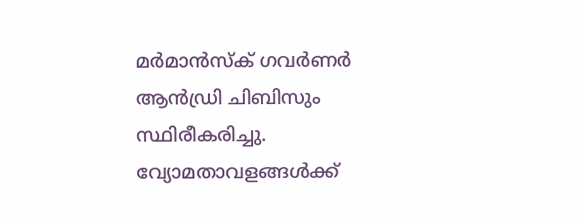മര്‍മാന്‍സ്‌ക് ഗവര്‍ണര്‍ ആന്‍ഡ്രി ചിബിസും സ്ഥിരീകരിച്ചു. വ്യോമതാവളങ്ങള്‍ക്ക്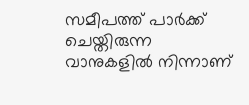സമീപത്ത് പാര്‍ക്ക് ചെയ്തിരുന്ന വാനുകളില്‍ നിന്നാണ്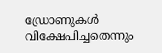ഡ്രോണുകള്‍ വിക്ഷേപിച്ചതെന്നും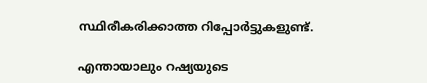സ്ഥിരീകരിക്കാത്ത റിപ്പോര്‍ട്ടുകളുണ്ട്.

എന്തായാലും റഷ്യയുടെ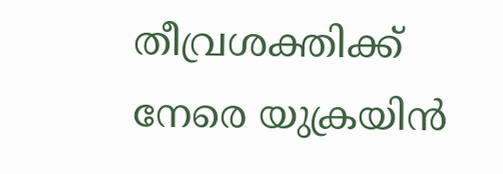തീവ്രശക്തിക്ക് നേരെ യുക്രയിന്‍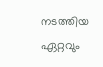നടത്തിയ ഏറ്റവും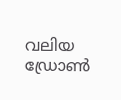വലിയ ഡ്രോണ്‍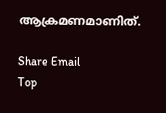ആക്രമണമാണിത്.

Share Email
Top